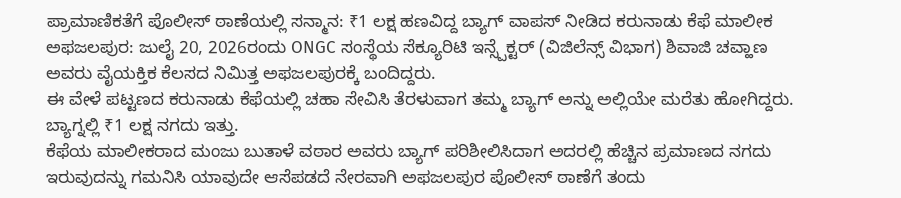ಪ್ರಾಮಾಣಿಕತೆಗೆ ಪೊಲೀಸ್ ಠಾಣೆಯಲ್ಲಿ ಸನ್ಮಾನ: ₹1 ಲಕ್ಷ ಹಣವಿದ್ದ ಬ್ಯಾಗ್ ವಾಪಸ್ ನೀಡಿದ ಕರುನಾಡು ಕೆಫೆ ಮಾಲೀಕ
ಅಫಜಲಪುರ: ಜುಲೈ 20, 2026ರಂದು ONGC ಸಂಸ್ಥೆಯ ಸೆಕ್ಯೂರಿಟಿ ಇನ್ಸ್ಪೆಕ್ಟರ್ (ವಿಜಿಲೆನ್ಸ್ ವಿಭಾಗ) ಶಿವಾಜಿ ಚವ್ಹಾಣ ಅವರು ವೈಯಕ್ತಿಕ ಕೆಲಸದ ನಿಮಿತ್ತ ಅಫಜಲಪುರಕ್ಕೆ ಬಂದಿದ್ದರು.
ಈ ವೇಳೆ ಪಟ್ಟಣದ ಕರುನಾಡು ಕೆಫೆಯಲ್ಲಿ ಚಹಾ ಸೇವಿಸಿ ತೆರಳುವಾಗ ತಮ್ಮ ಬ್ಯಾಗ್ ಅನ್ನು ಅಲ್ಲಿಯೇ ಮರೆತು ಹೋಗಿದ್ದರು.
ಬ್ಯಾಗ್ನಲ್ಲಿ ₹1 ಲಕ್ಷ ನಗದು ಇತ್ತು.
ಕೆಫೆಯ ಮಾಲೀಕರಾದ ಮಂಜು ಬುತಾಳೆ ವಠಾರ ಅವರು ಬ್ಯಾಗ್ ಪರಿಶೀಲಿಸಿದಾಗ ಅದರಲ್ಲಿ ಹೆಚ್ಚಿನ ಪ್ರಮಾಣದ ನಗದು ಇರುವುದನ್ನು ಗಮನಿಸಿ ಯಾವುದೇ ಆಸೆಪಡದೆ ನೇರವಾಗಿ ಅಫಜಲಪುರ ಪೊಲೀಸ್ ಠಾಣೆಗೆ ತಂದು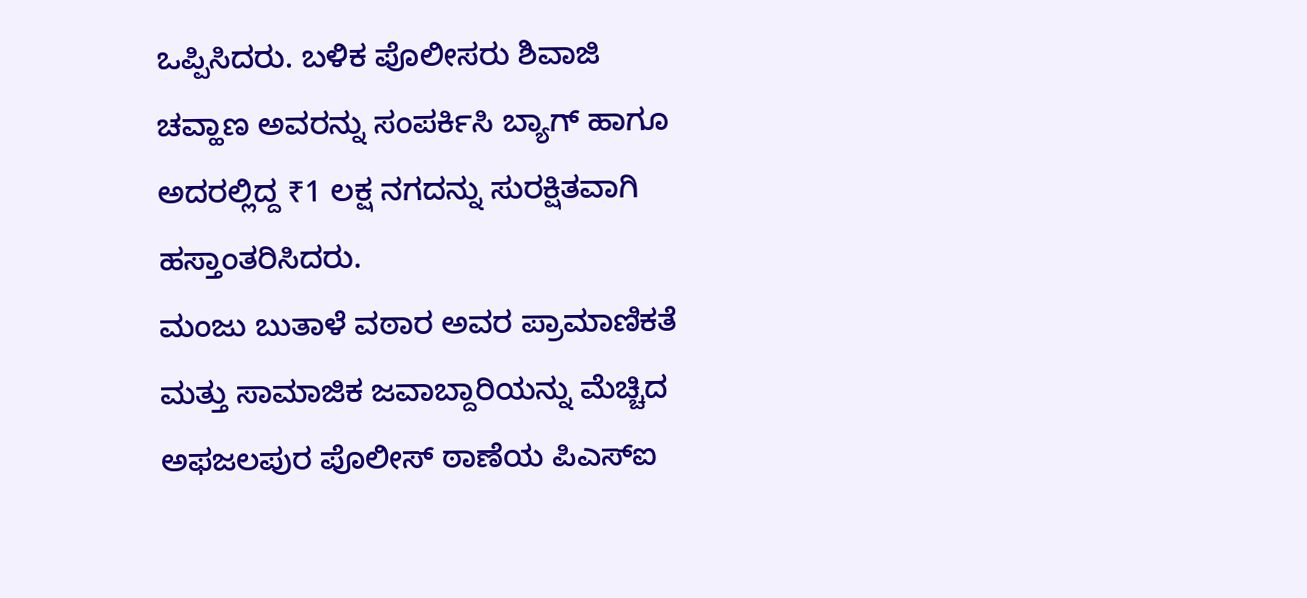ಒಪ್ಪಿಸಿದರು. ಬಳಿಕ ಪೊಲೀಸರು ಶಿವಾಜಿ ಚವ್ಹಾಣ ಅವರನ್ನು ಸಂಪರ್ಕಿಸಿ ಬ್ಯಾಗ್ ಹಾಗೂ ಅದರಲ್ಲಿದ್ದ ₹1 ಲಕ್ಷ ನಗದನ್ನು ಸುರಕ್ಷಿತವಾಗಿ ಹಸ್ತಾಂತರಿಸಿದರು.
ಮಂಜು ಬುತಾಳೆ ವಠಾರ ಅವರ ಪ್ರಾಮಾಣಿಕತೆ ಮತ್ತು ಸಾಮಾಜಿಕ ಜವಾಬ್ದಾರಿಯನ್ನು ಮೆಚ್ಚಿದ ಅಫಜಲಪುರ ಪೊಲೀಸ್ ಠಾಣೆಯ ಪಿಎಸ್ಐ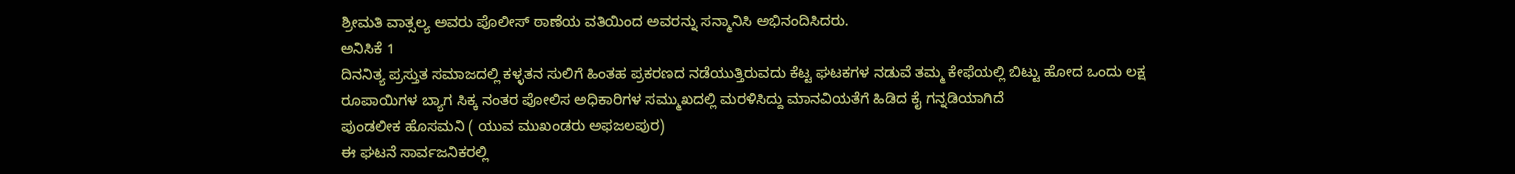ಶ್ರೀಮತಿ ವಾತ್ಸಲ್ಯ ಅವರು ಪೊಲೀಸ್ ಠಾಣೆಯ ವತಿಯಿಂದ ಅವರನ್ನು ಸನ್ಮಾನಿಸಿ ಅಭಿನಂದಿಸಿದರು.
ಅನಿಸಿಕೆ 1
ದಿನನಿತ್ಯ ಪ್ರಸ್ತುತ ಸಮಾಜದಲ್ಲಿ ಕಳ್ಳತನ ಸುಲಿಗೆ ಹಿಂತಹ ಪ್ರಕರಣದ ನಡೆಯುತ್ತಿರುವದು ಕೆಟ್ಟ ಘಟಕಗಳ ನಡುವೆ ತಮ್ಮ ಕೇಫೆಯಲ್ಲಿ ಬಿಟ್ಟು ಹೋದ ಒಂದು ಲಕ್ಷ ರೂಪಾಯಿಗಳ ಬ್ಯಾಗ ಸಿಕ್ಕ ನಂತರ ಪೋಲಿಸ ಅಧಿಕಾರಿಗಳ ಸಮ್ಮುಖದಲ್ಲಿ ಮರಳಿಸಿದ್ದು ಮಾನವಿಯತೆಗೆ ಹಿಡಿದ ಕೈ ಗನ್ನಡಿಯಾಗಿದೆ
ಪುಂಡಲೀಕ ಹೊಸಮನಿ ( ಯುವ ಮುಖಂಡರು ಅಫಜಲಪುರ)
ಈ ಘಟನೆ ಸಾರ್ವಜನಿಕರಲ್ಲಿ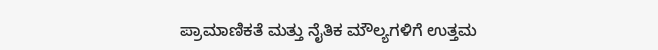ಪ್ರಾಮಾಣಿಕತೆ ಮತ್ತು ನೈತಿಕ ಮೌಲ್ಯಗಳಿಗೆ ಉತ್ತಮ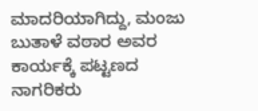ಮಾದರಿಯಾಗಿದ್ದು, ಮಂಜು ಬುತಾಳೆ ವಠಾರ ಅವರ ಕಾರ್ಯಕ್ಕೆ ಪಟ್ಟಣದ ನಾಗರಿಕರು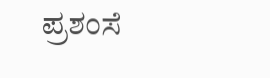ಪ್ರಶಂಸೆ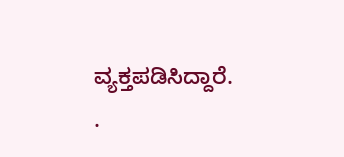ವ್ಯಕ್ತಪಡಿಸಿದ್ದಾರೆ.
.